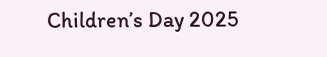Children’s Day 2025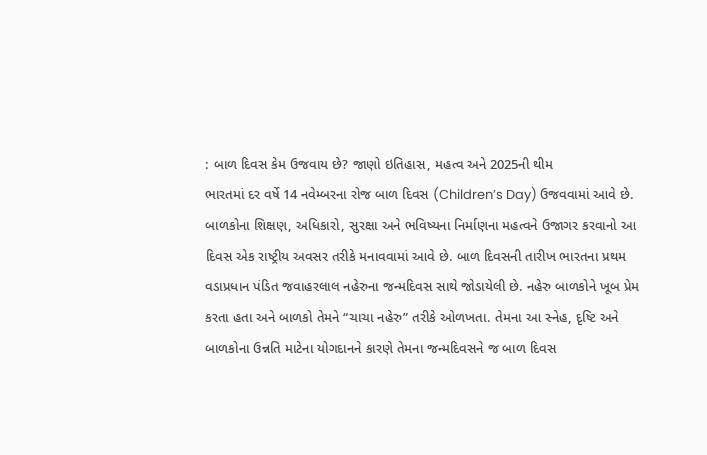: બાળ દિવસ કેમ ઉજવાય છે? જાણો ઇતિહાસ, મહત્વ અને 2025ની થીમ
ભારતમાં દર વર્ષે 14 નવેમ્બરના રોજ બાળ દિવસ (Children’s Day) ઉજવવામાં આવે છે. બાળકોના શિક્ષણ, અધિકારો, સુરક્ષા અને ભવિષ્યના નિર્માણના મહત્વને ઉજાગર કરવાનો આ દિવસ એક રાષ્ટ્રીય અવસર તરીકે મનાવવામાં આવે છે. બાળ દિવસની તારીખ ભારતના પ્રથમ વડાપ્રધાન પંડિત જવાહરલાલ નહેરુના જન્મદિવસ સાથે જોડાયેલી છે. નહેરુ બાળકોને ખૂબ પ્રેમ કરતા હતા અને બાળકો તેમને “ચાચા નહેરુ” તરીકે ઓળખતા. તેમના આ સ્નેહ, દૃષ્ટિ અને બાળકોના ઉન્નતિ માટેના યોગદાનને કારણે તેમના જન્મદિવસને જ બાળ દિવસ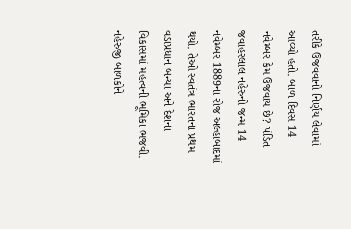તરીકે ઉજવવાનો નિર્ણય લેવામાં આવ્યો હતો. બાળ દિવસ 14 નવેમ્બર કેમ ઉજવાય છે? પંડિત જવાહરલાલ નહેરુનો જન્મ 14 નવેમ્બર 1889ના રોજ અલ્હાબાદમાં થયો. તેઓ સ્વતંત્ર ભારતના પ્રથમ વડાપ્રધાન બન્યા અને દેશના વિકાસમાં મહત્વની ભૂમિકા ભજવી. નહેરુજી બાળકોને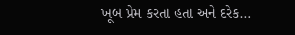ખૂબ પ્રેમ કરતા હતા અને દરેક…